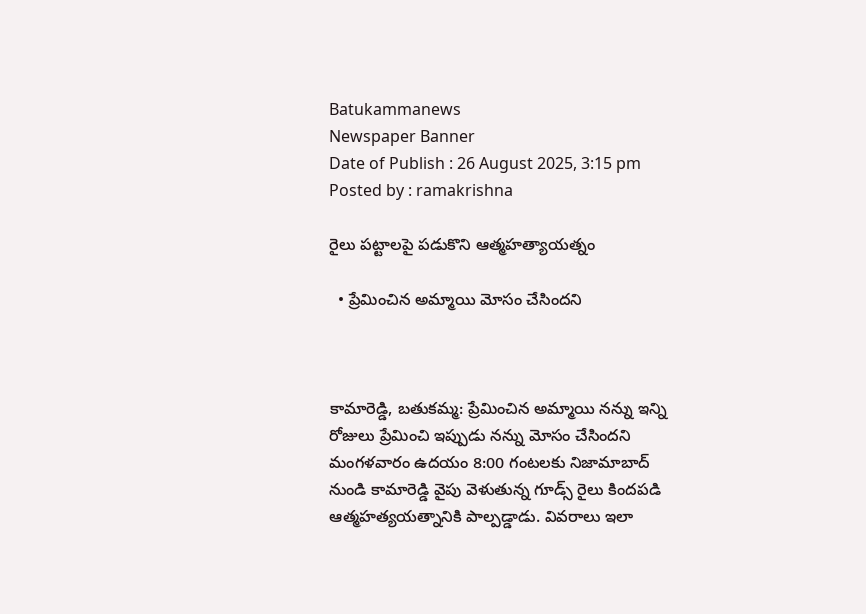Batukammanews
Newspaper Banner
Date of Publish : 26 August 2025, 3:15 pm Posted by : ramakrishna

రైలు పట్టాలపై పడుకొని ఆత్మహత్యాయత్నం

  • ప్రేమించిన అమ్మాయి మోసం చేసిందని



కామారెడ్డి, బతుకమ్మ: ప్రేమించిన అమ్మాయి నన్ను ఇన్ని రోజులు ప్రేమించి ఇప్పుడు నన్ను మోసం చేసిందని మంగళవారం ఉదయం 8:00 గంటలకు నిజామాబాద్ నుండి కామారెడ్డి వైపు వెళుతున్న గూడ్స్ రైలు కిందపడి ఆత్మహత్యయత్నానికి పాల్పడ్డాడు. వివరాలు ఇలా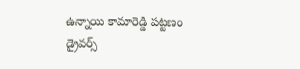ఉన్నాయి కామారెడ్డి పట్టణం డ్రైవర్స్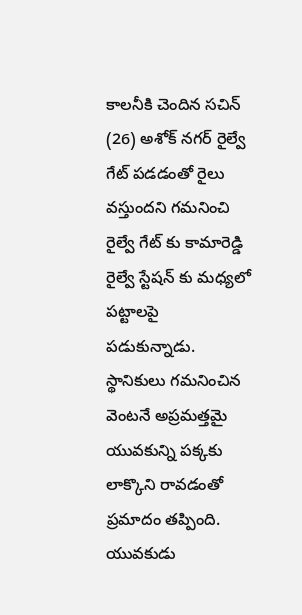కాలనీకి చెందిన సచిన్ (26) అశోక్ నగర్ రైల్వే గేట్ పడడంతో రైలు వస్తుందని గమనించి రైల్వే గేట్ కు కామారెడ్డి రైల్వే స్టేషన్ కు మధ్యలో పట్టాలపై పడుకున్నాడు. స్థానికులు గమనించిన వెంటనే అప్రమత్తమై యువకున్ని పక్కకు లాక్కొని రావడంతో ప్రమాదం తప్పింది. యువకుడు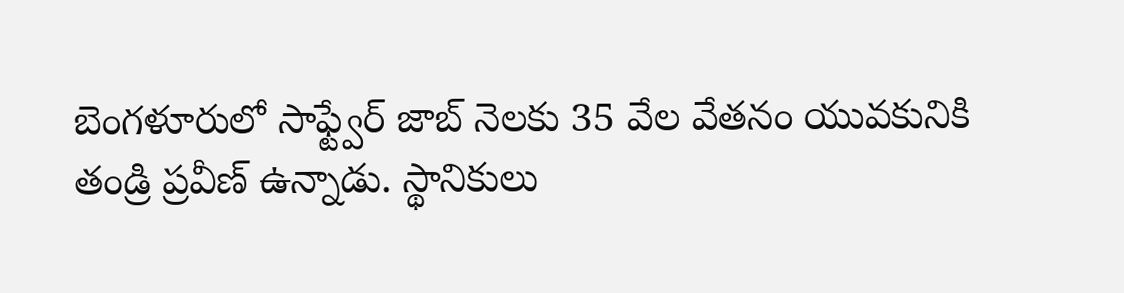బెంగళూరులో సాఫ్ట్వేర్ జాబ్ నెలకు 35 వేల వేతనం యువకునికి తండ్రి ప్రవీణ్ ఉన్నాడు. స్థానికులు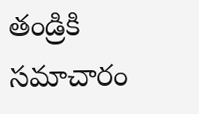తండ్రికి సమాచారం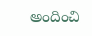అందించి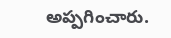అప్పగించారు.